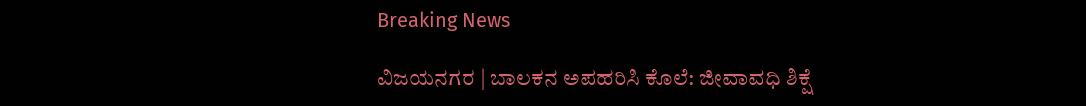Breaking News

ವಿಜಯನಗರ | ಬಾಲಕನ ಅಪಹರಿಸಿ ಕೊಲೆ: ಜೀವಾವಧಿ ಶಿಕ್ಷೆ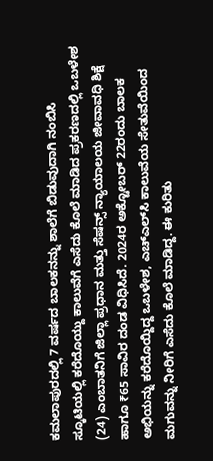ಕಮಲಾಪುರದಲ್ಲಿ 7 ವರ್ಷದ ಬಾಲಕನನ್ನು ಶಾಲೆಗೆ ಬಿಡುವುದಾಗಿ ನಂಬಿಸಿ ಸ್ಕೂಟಿಯಲ್ಲಿ ಕರೆದೊಯ್ದು ಕಾಲುವೆಗೆ ಎಸೆದು ಕೊಲೆ ಮಾಡಿದ ಪ್ರಕರಣದಲ್ಲಿ ಒಬಳೇಶ (24) ಎಂಬಾತನಿಗೆ ಜಿಲ್ಲಾ ಪ್ರಧಾನ ಮತ್ತು ಸೆಷನ್ಸ್ ನ್ಯಾಯಾಲಯ ಜೀವಾವಧಿ ಶಿಕ್ಷೆ ಹಾಗೂ ₹65 ಸಾವಿರ ದಂಡ ವಿಧಿಸಿದೆ. 2024ರ ಅಕ್ಟೋಬರ್ 22ರಂದು ಬಾಲಕ ಅಭಿಯನ್ನು ಕರೆದೊಯ್ದಿದ್ದ ಒಬಳೇಶ, ಎಚ್‌ಎಲ್‌ಸಿ ಕಾಲುವೆಯ ಸೇತುವೆಯಿಂದ ಮಗುವನ್ನು ನೀರಿಗೆ ಎಸೆದು ಕೊಲೆ ಮಾಡಿದ್ದ. ಈ ಕುರಿತು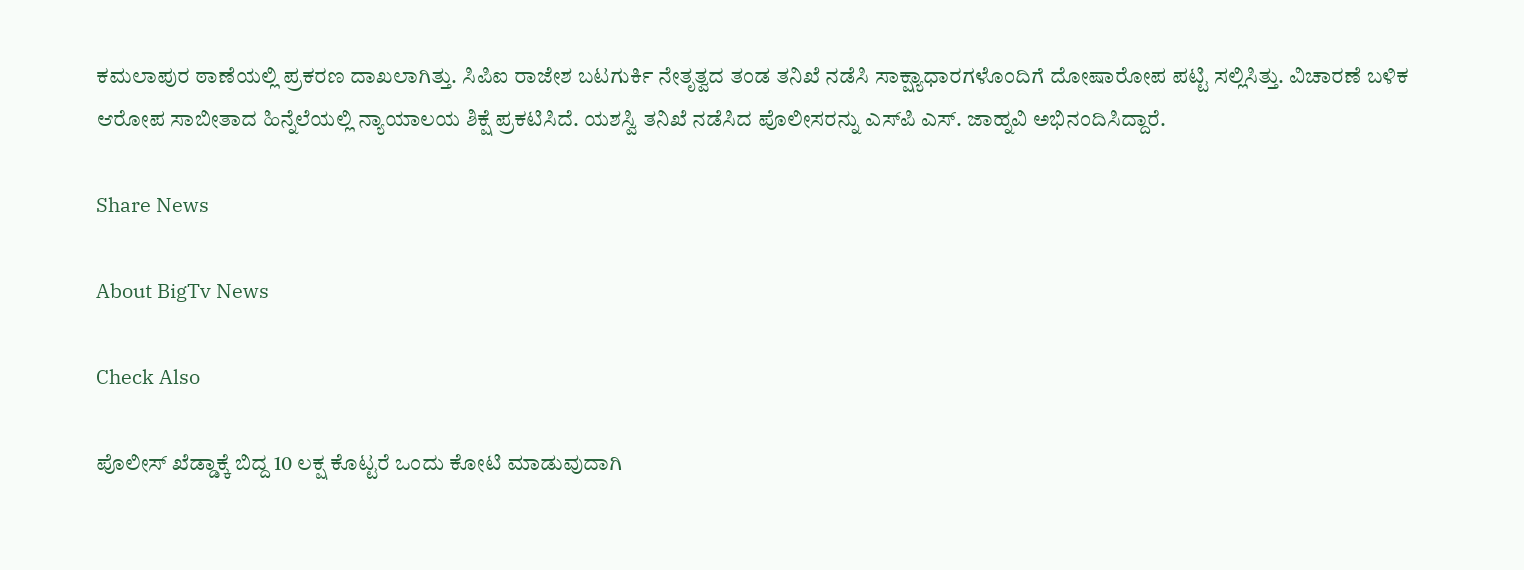ಕಮಲಾಪುರ ಠಾಣೆಯಲ್ಲಿ ಪ್ರಕರಣ ದಾಖಲಾಗಿತ್ತು. ಸಿಪಿಐ ರಾಜೇಶ ಬಟಗುರ್ಕಿ ನೇತೃತ್ವದ ತಂಡ ತನಿಖೆ ನಡೆಸಿ ಸಾಕ್ಷ್ಯಾಧಾರಗಳೊಂದಿಗೆ ದೋಷಾರೋಪ ಪಟ್ಟಿ ಸಲ್ಲಿಸಿತ್ತು. ವಿಚಾರಣೆ ಬಳಿಕ ಆರೋಪ ಸಾಬೀತಾದ ಹಿನ್ನೆಲೆಯಲ್ಲಿ ನ್ಯಾಯಾಲಯ ಶಿಕ್ಷೆ ಪ್ರಕಟಿಸಿದೆ. ಯಶಸ್ವಿ ತನಿಖೆ ನಡೆಸಿದ ಪೊಲೀಸರನ್ನು ಎಸ್‌ಪಿ ಎಸ್. ಜಾಹ್ನವಿ ಅಭಿನಂದಿಸಿದ್ದಾರೆ.

Share News

About BigTv News

Check Also

ಪೊಲೀಸ್‌‍ ಖೆಡ್ಡಾಕ್ಕೆ ಬಿದ್ದ 10 ಲಕ್ಷ ಕೊಟ್ಟರೆ ಒಂದು ಕೋಟಿ ಮಾಡುವುದಾಗಿ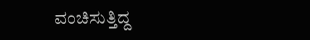ವಂಚಿಸುತ್ತಿದ್ದ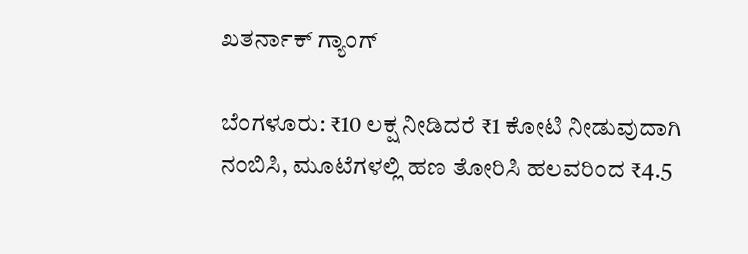ಖತರ್ನಾಕ್‌ ಗ್ಯಾಂಗ್‌

ಬೆಂಗಳೂರು: ₹10 ಲಕ್ಷ ನೀಡಿದರೆ ₹1 ಕೋಟಿ ನೀಡುವುದಾಗಿ ನಂಬಿಸಿ, ಮೂಟೆಗಳಲ್ಲಿ ಹಣ ತೋರಿಸಿ ಹಲವರಿಂದ ₹4.5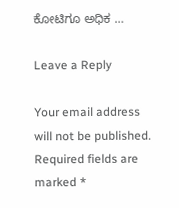ಕೋಟಿಗೂ ಅಧಿಕ …

Leave a Reply

Your email address will not be published. Required fields are marked *